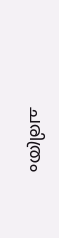ചരിത്രം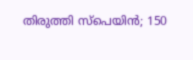തിരുത്തി സ്പെയിൻ; 150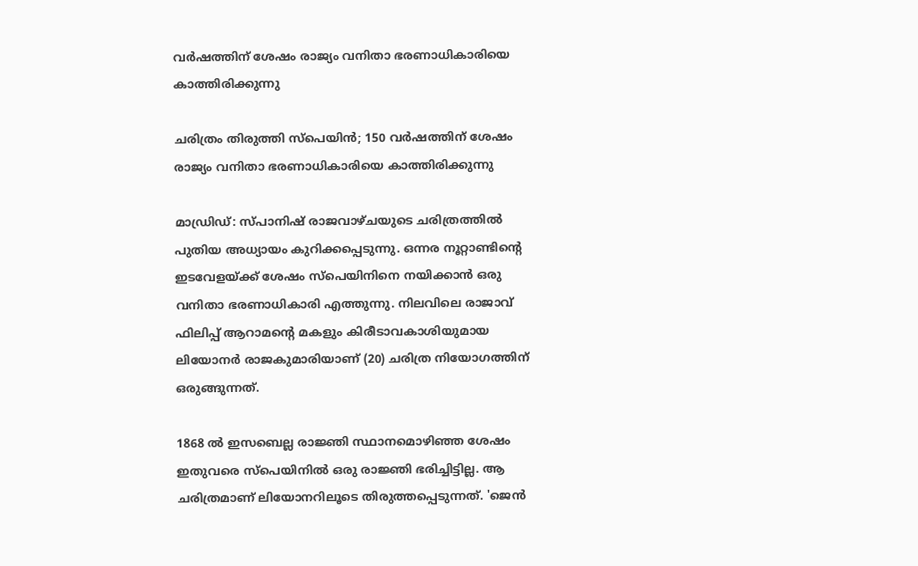വർഷത്തിന് ശേഷം രാജ്യം വനിതാ ഭരണാധികാരിയെ കാത്തിരിക്കുന്നു

ചരിത്രം തിരുത്തി സ്പെയിൻ; 150 വർഷത്തിന് ശേഷം രാജ്യം വനിതാ ഭരണാധികാരിയെ കാത്തിരിക്കുന്നു

മാഡ്രിഡ്: സ്പാനിഷ് രാജവാഴ്ചയുടെ ചരിത്രത്തിൽ പുതിയ അധ്യായം കുറിക്കപ്പെടുന്നു. ഒന്നര നൂറ്റാണ്ടിന്റെ ഇടവേളയ്ക്ക് ശേഷം സ്പെയിനിനെ നയിക്കാൻ ഒരു വനിതാ ഭരണാധികാരി എത്തുന്നു. നിലവിലെ രാജാവ് ഫിലിപ്പ് ആറാമന്റെ മകളും കിരീടാവകാശിയുമായ ലിയോനർ രാജകുമാരിയാണ് (20) ചരിത്ര നിയോഗത്തിന് ഒരുങ്ങുന്നത്.

1868 ൽ ഇസബെല്ല രാജ്ഞി സ്ഥാനമൊഴിഞ്ഞ ശേഷം ഇതുവരെ സ്പെയിനിൽ ഒരു രാജ്ഞി ഭരിച്ചിട്ടില്ല. ആ ചരിത്രമാണ് ലിയോനറിലൂടെ തിരുത്തപ്പെടുന്നത്. 'ജെൻ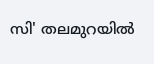സി' തലമുറയിൽ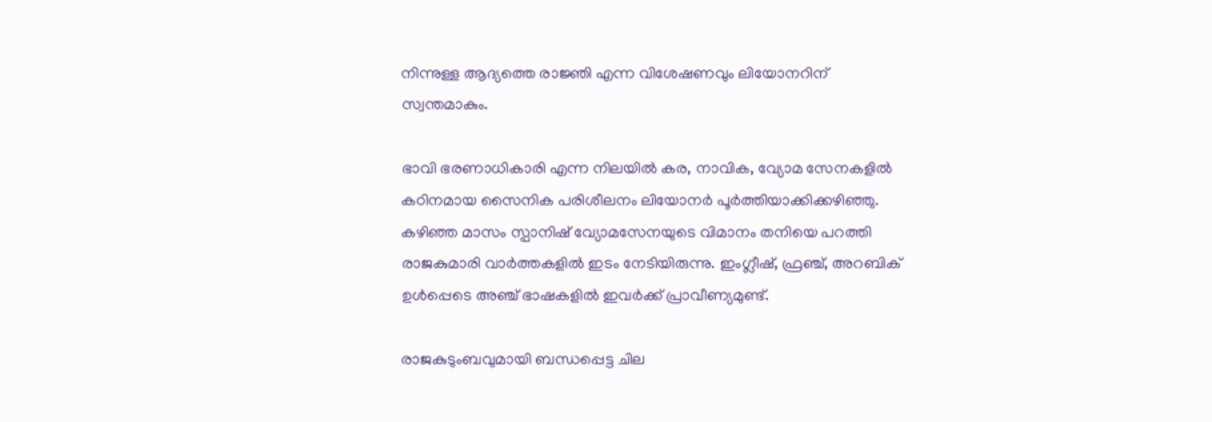നിന്നുള്ള ആദ്യത്തെ രാജ്ഞി എന്ന വിശേഷണവും ലിയോനറിന് സ്വന്തമാകും.

ഭാവി ഭരണാധികാരി എന്ന നിലയിൽ കര, നാവിക, വ്യോമ സേനകളിൽ കഠിനമായ സൈനിക പരിശീലനം ലിയോനർ പൂർത്തിയാക്കിക്കഴിഞ്ഞു. കഴിഞ്ഞ മാസം സ്പാനിഷ് വ്യോമസേനയുടെ വിമാനം തനിയെ പറത്തി രാജകുമാരി വാർത്തകളിൽ ഇടം നേടിയിരുന്നു. ഇംഗ്ലീഷ്, ഫ്രഞ്ച്, അറബിക് ഉൾപ്പെടെ അഞ്ച് ഭാഷകളിൽ ഇവർക്ക് പ്രാവീണ്യമുണ്ട്.

രാജകുടുംബവുമായി ബന്ധപ്പെട്ട ചില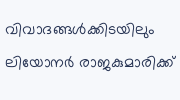വിവാദങ്ങൾക്കിടയിലും ലിയോനർ രാജകുമാരിക്ക്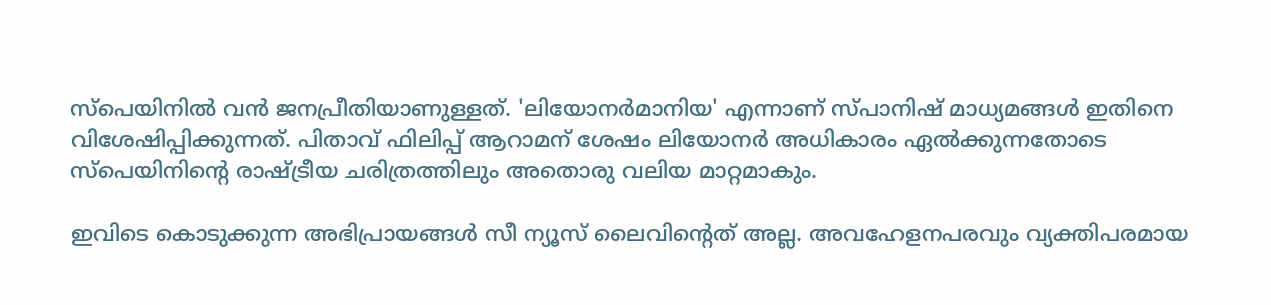സ്പെയിനിൽ വൻ ജനപ്രീതിയാണുള്ളത്. 'ലിയോനർമാനിയ' എന്നാണ് സ്പാനിഷ് മാധ്യമങ്ങൾ ഇതിനെ വിശേഷിപ്പിക്കുന്നത്. പിതാവ് ഫിലിപ്പ് ആറാമന് ശേഷം ലിയോനർ അധികാരം ഏൽക്കുന്നതോടെ സ്പെയിനിന്റെ രാഷ്ട്രീയ ചരിത്രത്തിലും അതൊരു വലിയ മാറ്റമാകും.

ഇവിടെ കൊടുക്കുന്ന അഭിപ്രായങ്ങള്‍ സീ ന്യൂസ് ലൈവിന്റെത് അല്ല. അവഹേളനപരവും വ്യക്തിപരമായ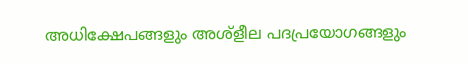അധിക്ഷേപങ്ങളും അശ്‌ളീല പദപ്രയോഗങ്ങളും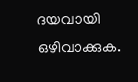ദയവായി ഒഴിവാക്കുക.